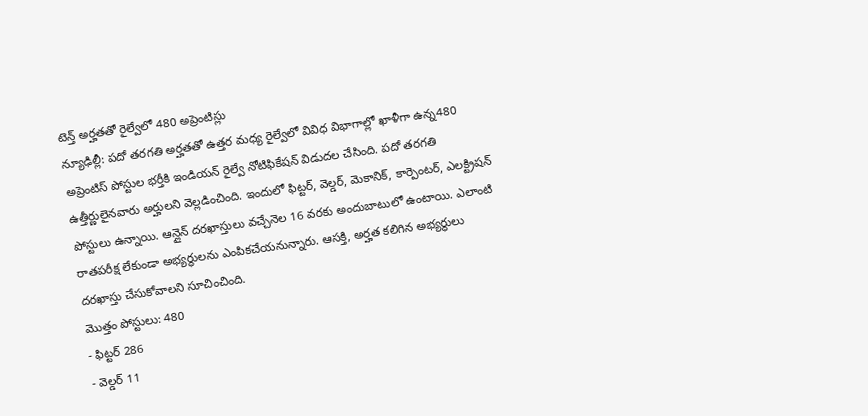టెన్త్ అర్హతతో రైల్వేలో 480 అప్రెంటిస్లు
న్యూఢిల్లీ: పదో తరగతి అర్హతతో ఉత్తర మధ్య రైల్వేలో వివిధ విభాగాల్లో ఖాళీగా ఉన్న480 అప్రెంటిస్ పోస్టుల భర్తీకి ఇండియన్ రైల్వే నోటిఫికేషన్ విడుదల చేసింది. పదో తరగతి ఉత్తీర్ణులైనవారు అర్హులని వెల్లడించింది. ఇందులో ఫిట్టర్, వెల్డర్, మెకానిక్, కార్పెంటర్, ఎలక్ట్రిషన్ పోస్టులు ఉన్నాయి. ఆన్లైన్ దరఖాస్తులు వచ్చేనెల 16 వరకు అందుబాటులో ఉంటాయి. ఎలాంటి రాతపరీక్ష లేకుండా అభ్యర్థులను ఎంపికచేయనున్నారు. ఆసక్తి, అర్హత కలిగిన అభ్యర్థులు దరఖాస్తు చేసుకోవాలని సూచించింది.
మొత్తం పోస్టులు: 480
- ఫిట్టర్ 286
- వెల్డర్ 11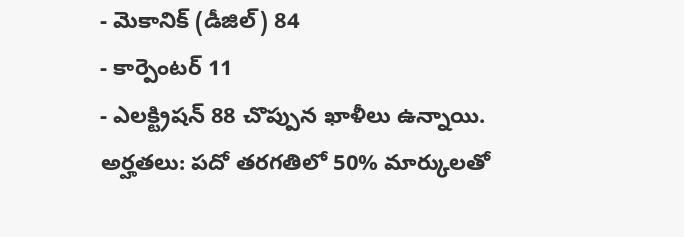- మెకానిక్ (డీజిల్) 84
- కార్పెంటర్ 11
- ఎలక్ట్రిషన్ 88 చొప్పున ఖాళీలు ఉన్నాయి.
అర్హతలు: పదో తరగతిలో 50% మార్కులతో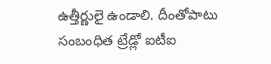ఉత్తీర్ణులై ఉండాలి. దీంతోపాటు సంబంధిత ట్రేడ్లో ఐటీఐ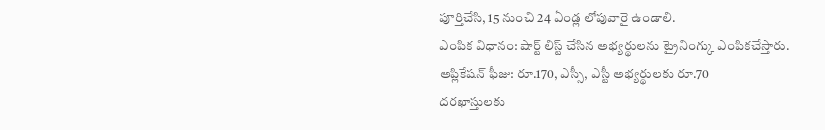పూర్తిచేసి, 15 నుంచి 24 ఏండ్ల లోపువారై ఉండాలి.
ఎంపిక విధానం: షార్ట్ లిస్ట్ చేసిన అభ్యర్థులను ట్రైనింగ్కు ఎంపికచేస్తారు.
అప్లికేషన్ ఫీజు: రూ.170, ఎస్సీ, ఎస్టీ అభ్యర్థులకు రూ.70
దరఖాస్తులకు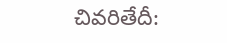చివరితేదీ: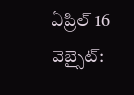ఏప్రిల్ 16
వెబ్సైట్: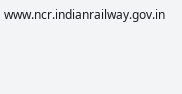www.ncr.indianrailway.gov.in